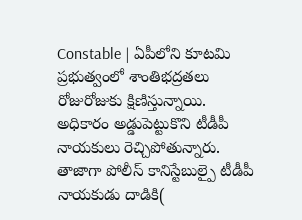Constable | ఏపీలోని కూటమి ప్రభుత్వంలో శాంతిభద్రతలు రోజురోజుకు క్షిణిస్తున్నాయి. అధికారం అడ్డుపెట్టుకొని టీడీపీ నాయకులు రెచ్చిపోతున్నారు. తాజాగా పోలీస్ కానిస్టేబుల్పై టీడీపీ నాయకుడు దాడికి(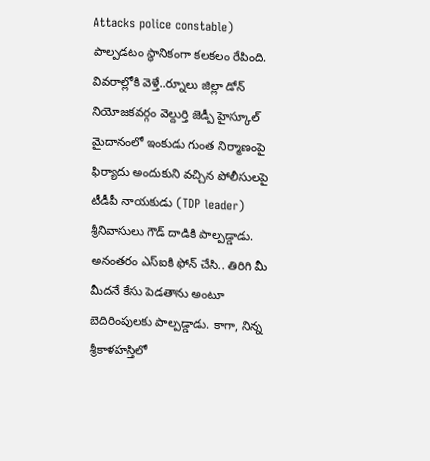Attacks police constable) పాల్పడటం స్థానికంగా కలకలం రేపింది. వివరాల్లోకి వెళ్తే..ర్నూలు జిల్లా డోన్ నియోజకవర్గం వెల్దుర్తి జెడ్పీ హైస్కూల్ మైదానంలో ఇంకుడు గుంత నిర్మాణంపై ఫిర్యాదు అందుకుని వచ్చిన పోలీసులపై టీడీపీ నాయకుడు (TDP leader) శ్రీనివాసులు గౌడ్ దాడికి పాల్పడ్డాడు. అనంతరం ఎస్ఐకి ఫోన్ చేసి.. తిరిగి మీ మీదనే కేసు పెడతాను అంటూ బెదిరింపులకు పాల్పడ్డాడు. కాగా, నిన్న శ్రీకాళహస్తిలో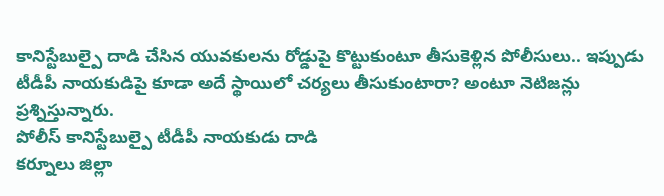కానిస్టేబుల్పై దాడి చేసిన యువకులను రోడ్డుపై కొట్టుకుంటూ తీసుకెళ్లిన పోలీసులు.. ఇప్పుడు టీడీపీ నాయకుడిపై కూడా అదే స్థాయిలో చర్యలు తీసుకుంటారా? అంటూ నెటిజన్లు ప్రశ్నిస్తున్నారు.
పోలీస్ కానిస్టేబుల్పై టీడీపీ నాయకుడు దాడి
కర్నూలు జిల్లా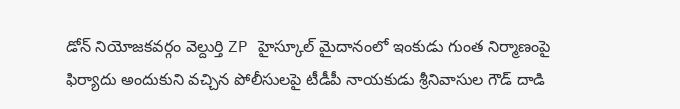డోన్ నియోజకవర్గం వెల్దుర్తి ZP హైస్కూల్ మైదానంలో ఇంకుడు గుంత నిర్మాణంపై ఫిర్యాదు అందుకుని వచ్చిన పోలీసులపై టీడీపీ నాయకుడు శ్రీనివాసుల గౌడ్ దాడి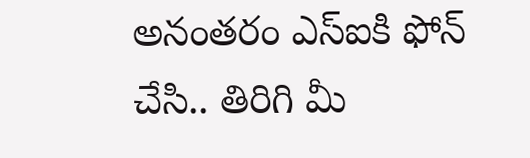అనంతరం ఎస్ఐకి ఫోన్ చేసి.. తిరిగి మీ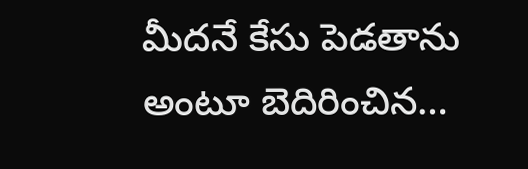మీదనే కేసు పెడతాను అంటూ బెదిరించిన…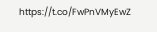https://t.co/FwPnVMyEwZ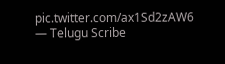pic.twitter.com/ax1Sd2zAW6
— Telugu Scribe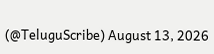(@TeluguScribe) August 13, 2026